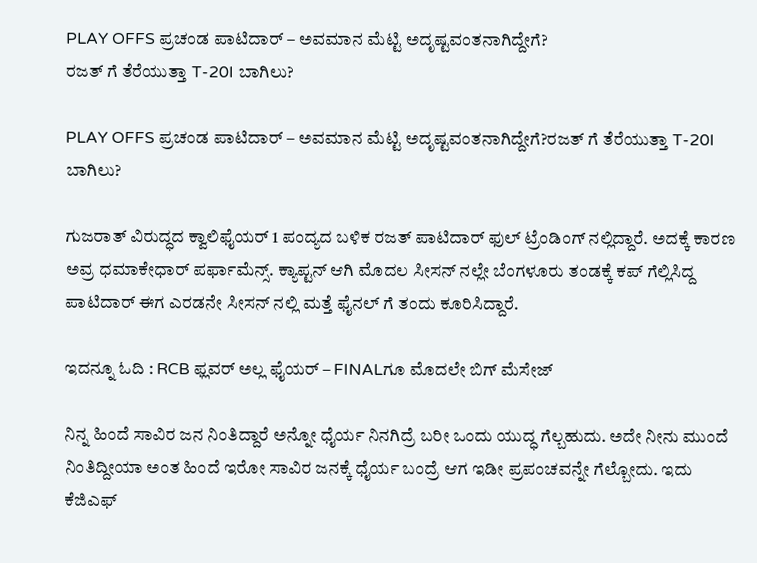PLAY OFFS ಪ್ರಚಂಡ ಪಾಟಿದಾರ್ – ಅವಮಾನ ಮೆಟ್ಟಿ ಅದೃಷ್ಟವಂತನಾಗಿದ್ದೇಗೆ?
ರಜತ್ ಗೆ ತೆರೆಯುತ್ತಾ T-20I ಬಾಗಿಲು?

PLAY OFFS ಪ್ರಚಂಡ ಪಾಟಿದಾರ್ – ಅವಮಾನ ಮೆಟ್ಟಿ ಅದೃಷ್ಟವಂತನಾಗಿದ್ದೇಗೆ?ರಜತ್ ಗೆ ತೆರೆಯುತ್ತಾ T-20I ಬಾಗಿಲು?

ಗುಜರಾತ್ ವಿರುದ್ಧದ ಕ್ವಾಲಿಫೈಯರ್ 1 ಪಂದ್ಯದ ಬಳಿಕ ರಜತ್ ಪಾಟಿದಾರ್ ಫುಲ್ ಟ್ರೆಂಡಿಂಗ್ ನಲ್ಲಿದ್ದಾರೆ. ಅದಕ್ಕೆ ಕಾರಣ ಅವ್ರ ಧಮಾಕೇಧಾರ್ ಪರ್ಫಾಮೆನ್ಸ್. ಕ್ಯಾಪ್ಟನ್ ಆಗಿ ಮೊದಲ ಸೀಸನ್ ನಲ್ಲೇ ಬೆಂಗಳೂರು ತಂಡಕ್ಕೆ ಕಪ್ ಗೆಲ್ಲಿಸಿದ್ದ ಪಾಟಿದಾರ್ ಈಗ ಎರಡನೇ ಸೀಸನ್ ನಲ್ಲಿ ಮತ್ತೆ ಫೈನಲ್ ಗೆ ತಂದು ಕೂರಿಸಿದ್ದಾರೆ.

ಇದನ್ನೂ ಓದಿ : RCB ಫ್ಲವರ್ ಅಲ್ಲ ಫೈಯರ್ – FINALಗೂ ಮೊದಲೇ ಬಿಗ್ ಮೆಸೇಜ್

ನಿನ್ನ ಹಿಂದೆ ಸಾವಿರ ಜನ ನಿಂತಿದ್ದಾರೆ ಅನ್ನೋ ಧೈರ್ಯ ನಿನಗಿದ್ರೆ ಬರೀ ಒಂದು ಯುದ್ಧ ಗೆಲ್ಬಹುದು. ಅದೇ ನೀನು ಮುಂದೆ ನಿಂತಿದ್ದೀಯಾ ಅಂತ ಹಿಂದೆ ಇರೋ ಸಾವಿರ ಜನಕ್ಕೆ ಧೈರ್ಯ ಬಂದ್ರೆ ಆಗ ಇಡೀ ಪ್ರಪಂಚವನ್ನೇ ಗೆಲ್ಬೋದು. ಇದು ಕೆಜಿಎಫ್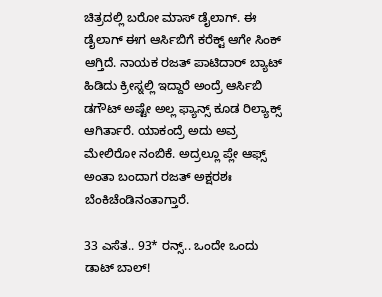ಚಿತ್ರದಲ್ಲಿ ಬರೋ ಮಾಸ್ ಡೈಲಾಗ್. ಈ ಡೈಲಾಗ್ ಈಗ ಆರ್ಸಿಬಿಗೆ ಕರೆಕ್ಟ್ ಆಗೇ ಸಿಂಕ್ ಆಗ್ತಿದೆ. ನಾಯಕ ರಜತ್ ಪಾಟಿದಾರ್ ಬ್ಯಾಟ್ ಹಿಡಿದು ಕ್ರೀಸ್ನಲ್ಲಿ ಇದ್ದಾರೆ ಅಂದ್ರೆ ಆರ್ಸಿಬಿ ಡಗೌಟ್ ಅಷ್ಟೇ ಅಲ್ಲ ಫ್ಯಾನ್ಸ್ ಕೂಡ ರಿಲ್ಯಾಕ್ಸ್ ಆಗಿರ್ತಾರೆ. ಯಾಕಂದ್ರೆ ಅದು ಅವ್ರ ಮೇಲಿರೋ ನಂಬಿಕೆ. ಅದ್ರಲ್ಲೂ ಪ್ಲೇ ಆಫ್ಸ್ ಅಂತಾ ಬಂದಾಗ ರಜತ್ ಅಕ್ಷರಶಃ ಬೆಂಕಿಚೆಂಡಿನಂತಾಗ್ತಾರೆ.

33 ಎಸೆತ.. 93* ರನ್ಸ್.. ಒಂದೇ ಒಂದು ಡಾಟ್ ಬಾಲ್!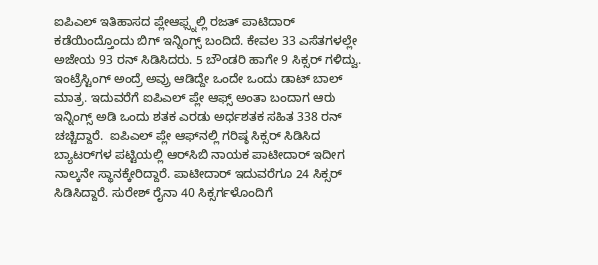ಐಪಿಎಲ್ ಇತಿಹಾಸದ ಪ್ಲೇಆಫ್ಸ್ನಲ್ಲಿ ರಜತ್ ಪಾಟಿದಾರ್ ಕಡೆಯಿಂದ್ತೊಂದು ಬಿಗ್ ಇನ್ನಿಂಗ್ಸ್ ಬಂದಿದೆ. ಕೇವಲ 33 ಎಸೆತಗಳಲ್ಲೇ ಅಜೇಯ 93 ರನ್ ಸಿಡಿಸಿದರು. 5 ಬೌಂಡರಿ ಹಾಗೇ 9 ಸಿಕ್ಸರ್ ಗಳಿದ್ವು. ಇಂಟ್ರೆಸ್ಟಿಂಗ್ ಅಂದ್ರೆ ಅವ್ರು ಆಡಿದ್ದೇ ಒಂದೇ ಒಂದು ಡಾಟ್ ಬಾಲ್ ಮಾತ್ರ. ಇದುವರೆಗೆ ಐಪಿಎಲ್ ಪ್ಲೇ ಆಫ್ಸ್ ಅಂತಾ ಬಂದಾಗ ಆರು ಇನ್ನಿಂಗ್ಸ್‌ ಅಡಿ ಒಂದು ಶತಕ ಎರಡು ಅರ್ಧಶತಕ ಸಹಿತ 338 ರನ್ ಚಚ್ಚಿದ್ದಾರೆ.  ಐಪಿಎಲ್‌ ಪ್ಲೇ ಆಫ್‌ನಲ್ಲಿ ಗರಿಷ್ಠ ಸಿಕ್ಸರ್ ಸಿಡಿಸಿದ ಬ್ಯಾಟರ್‌ಗಳ ಪಟ್ಟಿಯಲ್ಲಿ ಆರ್‌ಸಿಬಿ ನಾಯಕ ಪಾಟೀದಾರ್ ಇದೀಗ ನಾಲ್ಕನೇ ಸ್ಥಾನಕ್ಕೇರಿದ್ದಾರೆ. ಪಾಟೀದಾರ್ ಇದುವರೆಗೂ 24 ಸಿಕ್ಸರ್ ಸಿಡಿಸಿದ್ದಾರೆ. ಸುರೇಶ್ ರೈನಾ 40 ಸಿಕ್ಸರ್ಗಳೊಂದಿಗೆ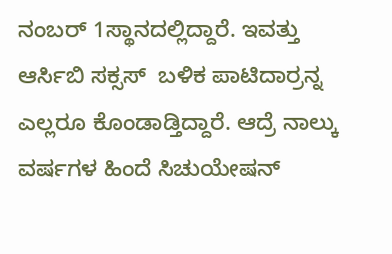ನಂಬರ್ 1ಸ್ಥಾನದಲ್ಲಿದ್ದಾರೆ. ಇವತ್ತು ಆರ್ಸಿಬಿ ಸಕ್ಸಸ್  ಬಳಿಕ ಪಾಟಿದಾರ್ರನ್ನ ಎಲ್ಲರೂ ಕೊಂಡಾಡ್ತಿದ್ದಾರೆ. ಆದ್ರೆ ನಾಲ್ಕು ವರ್ಷಗಳ ಹಿಂದೆ ಸಿಚುಯೇಷನ್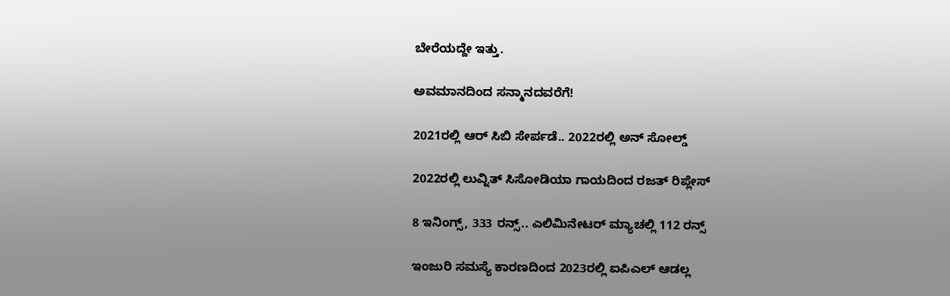ಬೇರೆಯದ್ದೇ ಇತ್ತು.

ಅವಮಾನದಿಂದ ಸನ್ಮಾನದವರೆಗೆ!

2021ರಲ್ಲಿ ಆರ್ ಸಿಬಿ ಸೇರ್ಪಡೆ.. 2022ರಲ್ಲಿ ಅನ್ ಸೋಲ್ಡ್

2022ರಲ್ಲಿ ಲುವ್ನಿತ್ ಸಿಸೋಡಿಯಾ ಗಾಯದಿಂದ ರಜತ್ ರಿಪ್ಲೇಸ್

8 ಇನಿಂಗ್ಸ್‌, 333 ರನ್ಸ್.. ಎಲಿಮಿನೇಟರ್‌ ಮ್ಯಾಚಲ್ಲಿ 112 ರನ್ಸ್

ಇಂಜುರಿ ಸಮಸ್ಯೆ ಕಾರಣದಿಂದ 2023ರಲ್ಲಿ ಐಪಿಎಲ್ ಆಡಲ್ಲ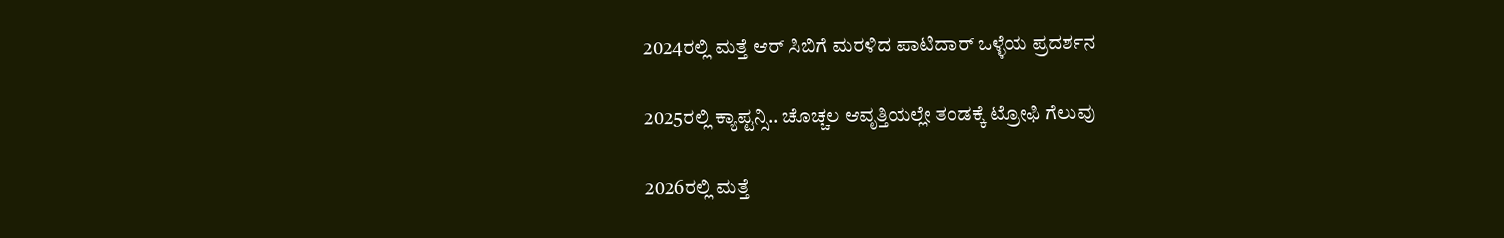2024ರಲ್ಲಿ ಮತ್ತೆ ಆರ್ ಸಿಬಿಗೆ ಮರಳಿದ ಪಾಟಿದಾರ್ ಒಳ್ಳೆಯ ಪ್ರದರ್ಶನ

2025ರಲ್ಲಿ ಕ್ಯಾಪ್ಟನ್ಸಿ.. ಚೊಚ್ಚಲ ಆವೃತ್ತಿಯಲ್ಲೇ ತಂಡಕ್ಕೆ ಟ್ರೋಫಿ ಗೆಲುವು

2026ರಲ್ಲಿ ಮತ್ತೆ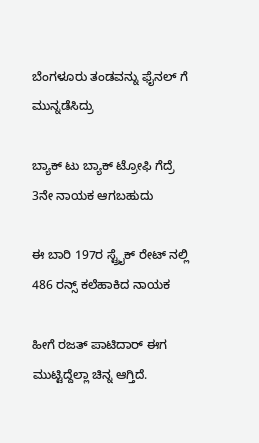ಬೆಂಗಳೂರು ತಂಡವನ್ನು ಫೈನಲ್ ಗೆ ಮುನ್ನಡೆಸಿದ್ರು

ಬ್ಯಾಕ್ ಟು ಬ್ಯಾಕ್ ಟ್ರೋಫಿ ಗೆದ್ರೆ 3ನೇ ನಾಯಕ ಆಗಬಹುದು

ಈ ಬಾರಿ 197ರ ಸ್ಟ್ರೈಕ್ ರೇಟ್ ನಲ್ಲಿ 486 ರನ್ಸ್ ಕಲೆಹಾಕಿದ ನಾಯಕ

ಹೀಗೆ ರಜತ್ ಪಾಟಿದಾರ್ ಈಗ ಮುಟ್ಟಿದ್ದೆಲ್ಲಾ ಚಿನ್ನ ಆಗ್ತಿದೆ.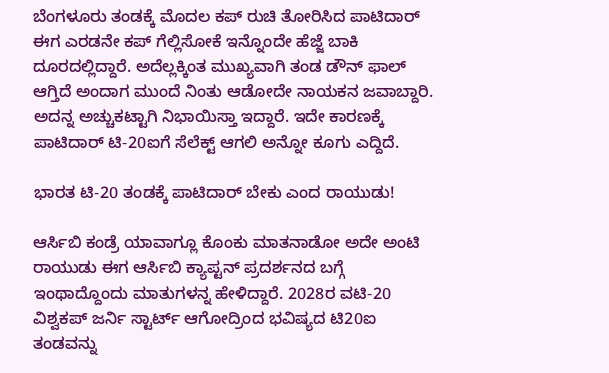ಬೆಂಗಳೂರು ತಂಡಕ್ಕೆ ಮೊದಲ ಕಪ್ ರುಚಿ ತೋರಿಸಿದ ಪಾಟಿದಾರ್ ಈಗ ಎರಡನೇ ಕಪ್ ಗೆಲ್ಲಿಸೋಕೆ ಇನ್ನೊಂದೇ ಹೆಜ್ಜೆ ಬಾಕಿ ದೂರದಲ್ಲಿದ್ದಾರೆ. ಅದೆಲ್ಲಕ್ಕಿಂತ ಮುಖ್ಯವಾಗಿ ತಂಡ ಡೌನ್ ಫಾಲ್ ಆಗ್ತಿದೆ ಅಂದಾಗ ಮುಂದೆ ನಿಂತು ಆಡೋದೇ ನಾಯಕನ ಜವಾಬ್ದಾರಿ. ಅದನ್ನ ಅಚ್ಚುಕಟ್ಟಾಗಿ ನಿಭಾಯಿಸ್ತಾ ಇದ್ದಾರೆ. ಇದೇ ಕಾರಣಕ್ಕೆ ಪಾಟಿದಾರ್ ಟಿ-20ಐಗೆ ಸೆಲೆಕ್ಟ್ ಆಗಲಿ ಅನ್ನೋ ಕೂಗು ಎದ್ದಿದೆ.

ಭಾರತ ಟಿ-20 ತಂಡಕ್ಕೆ ಪಾಟಿದಾರ್ ಬೇಕು ಎಂದ ರಾಯುಡು!

ಆರ್ಸಿಬಿ ಕಂಡ್ರೆ ಯಾವಾಗ್ಲೂ ಕೊಂಕು ಮಾತನಾಡೋ ಅದೇ ಅಂಟಿ ರಾಯುಡು ಈಗ ಆರ್ಸಿಬಿ ಕ್ಯಾಪ್ಟನ್ ಪ್ರದರ್ಶನದ ಬಗ್ಗೆ ಇಂಥಾದ್ದೊಂದು ಮಾತುಗಳನ್ನ ಹೇಳಿದ್ದಾರೆ. 2028ರ ವಟಿ-20 ವಿಶ್ವಕಪ್ ಜರ್ನಿ ಸ್ಟಾರ್ಟ್ ಆಗೋದ್ರಿಂದ ಭವಿಷ್ಯದ ಟಿ20ಐ ತಂಡವನ್ನು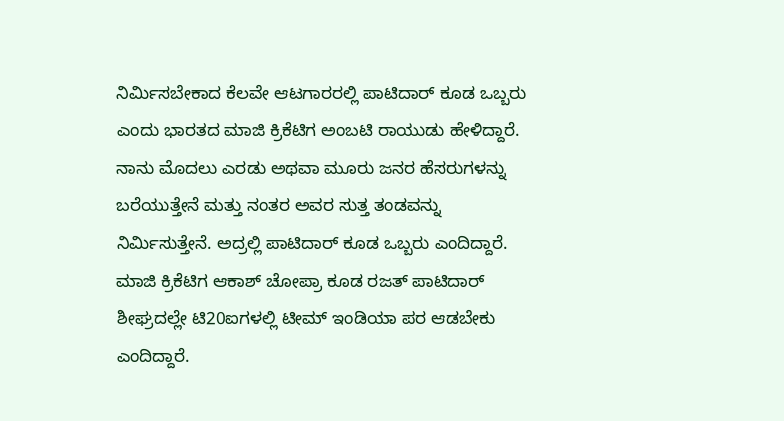ನಿರ್ಮಿಸಬೇಕಾದ ಕೆಲವೇ ಆಟಗಾರರಲ್ಲಿ ಪಾಟಿದಾರ್ ಕೂಡ ಒಬ್ಬರು ಎಂದು ಭಾರತದ ಮಾಜಿ ಕ್ರಿಕೆಟಿಗ ಅಂಬಟಿ ರಾಯುಡು ಹೇಳಿದ್ದಾರೆ. ನಾನು ಮೊದಲು ಎರಡು ಅಥವಾ ಮೂರು ಜನರ ಹೆಸರುಗಳನ್ನು ಬರೆಯುತ್ತೇನೆ ಮತ್ತು ನಂತರ ಅವರ ಸುತ್ತ ತಂಡವನ್ನು ನಿರ್ಮಿಸುತ್ತೇನೆ. ಅದ್ರಲ್ಲಿ ಪಾಟಿದಾರ್ ಕೂಡ ಒಬ್ಬರು ಎಂದಿದ್ದಾರೆ. ಮಾಜಿ ಕ್ರಿಕೆಟಿಗ ಆಕಾಶ್ ಚೋಪ್ರಾ ಕೂಡ ರಜತ್ ಪಾಟಿದಾರ್ ಶೀಘ್ರದಲ್ಲೇ ಟಿ20ಐಗಳಲ್ಲಿ ಟೀಮ್ ಇಂಡಿಯಾ ಪರ ಆಡಬೇಕು ಎಂದಿದ್ದಾರೆ.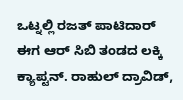ಒಟ್ನಲ್ಲಿ ರಜತ್ ಪಾಟಿದಾರ್ ಈಗ ಆರ್ ಸಿಬಿ ತಂಡದ ಲಕ್ಕಿ ಕ್ಯಾಪ್ಟನ್. ರಾಹುಲ್ ದ್ರಾವಿಡ್,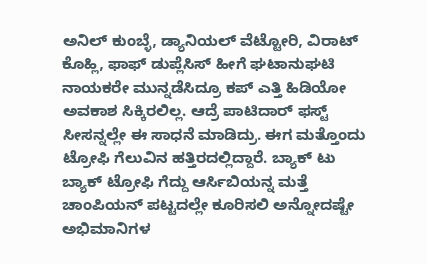ಅನಿಲ್ ಕುಂಬ್ಳೆ, ಡ್ಯಾನಿಯಲ್ ವೆಟ್ಟೋರಿ, ವಿರಾಟ್ ಕೊಹ್ಲಿ, ಫಾಫ್ ಡುಪ್ಲೆಸಿಸ್ ಹೀಗೆ ಘಟಾನುಘಟಿ ನಾಯಕರೇ ಮುನ್ನಡೆಸಿದ್ರೂ ಕಪ್ ಎತ್ತಿ ಹಿಡಿಯೋ ಅವಕಾಶ ಸಿಕ್ಕಿರಲಿಲ್ಲ. ಆದ್ರೆ ಪಾಟಿದಾರ್ ಫಸ್ಟ್ ಸೀಸನ್ನಲ್ಲೇ ಈ ಸಾಧನೆ ಮಾಡಿದ್ರು. ಈಗ ಮತ್ತೊಂದು ಟ್ರೋಫಿ ಗೆಲುವಿನ ಹತ್ತಿರದಲ್ಲಿದ್ದಾರೆ. ಬ್ಯಾಕ್ ಟು ಬ್ಯಾಕ್ ಟ್ರೋಫಿ ಗೆದ್ದು ಆರ್ಸಿಬಿಯನ್ನ ಮತ್ತೆ ಚಾಂಪಿಯನ್ ಪಟ್ಟದಲ್ಲೇ ಕೂರಿಸಲಿ ಅನ್ನೋದಷ್ಟೇ ಅಭಿಮಾನಿಗಳ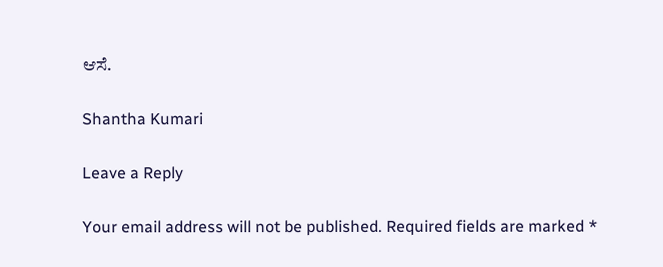ಆಸೆ.

Shantha Kumari

Leave a Reply

Your email address will not be published. Required fields are marked *